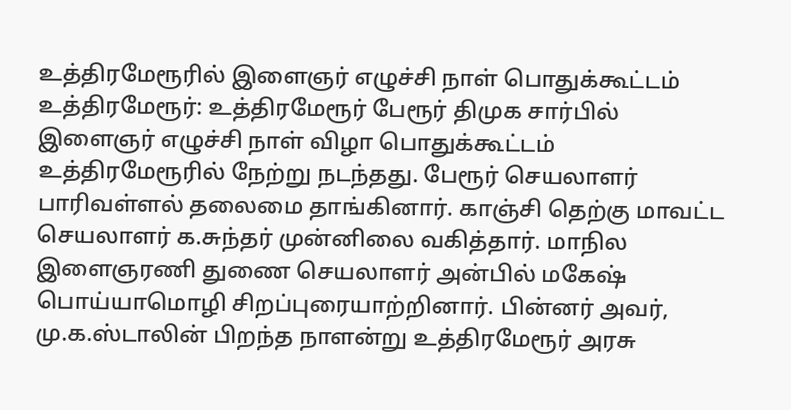உத்திரமேரூரில் இளைஞர் எழுச்சி நாள் பொதுக்கூட்டம்
உத்திரமேரூர்: உத்திரமேரூர் பேரூர் திமுக சார்பில் இளைஞர் எழுச்சி நாள் விழா பொதுக்கூட்டம் உத்திரமேரூரில் நேற்று நடந்தது. பேரூர் செயலாளர் பாரிவள்ளல் தலைமை தாங்கினார். காஞ்சி தெற்கு மாவட்ட செயலாளர் க.சுந்தர் முன்னிலை வகித்தார். மாநில இளைஞரணி துணை செயலாளர் அன்பில் மகேஷ் பொய்யாமொழி சிறப்புரையாற்றினார். பின்னர் அவர், மு.க.ஸ்டாலின் பிறந்த நாளன்று உத்திரமேரூர் அரசு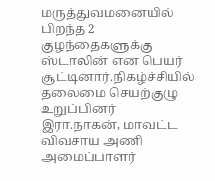மருத்துவமனையில் பிறந்த 2 குழந்தைகளுக்கு ஸ்டாலின் என பெயர் சூட்டினார்.நிகழ்ச்சியில் தலைமை செயற்குழு உறுப்பினர் இரா.நாகன், மாவட்ட விவசாய அணி அமைப்பாளர்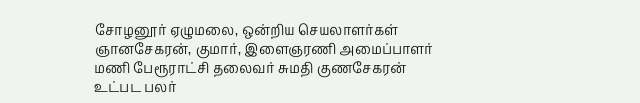சோழனூர் ஏழுமலை, ஒன்றிய செயலாளர்கள் ஞானசேகரன், குமார், இளைஞரணி அமைப்பாளர் மணி பேரூராட்சி தலைவர் சுமதி குணசேகரன் உட்பட பலர்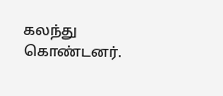கலந்து கொண்டனர்.